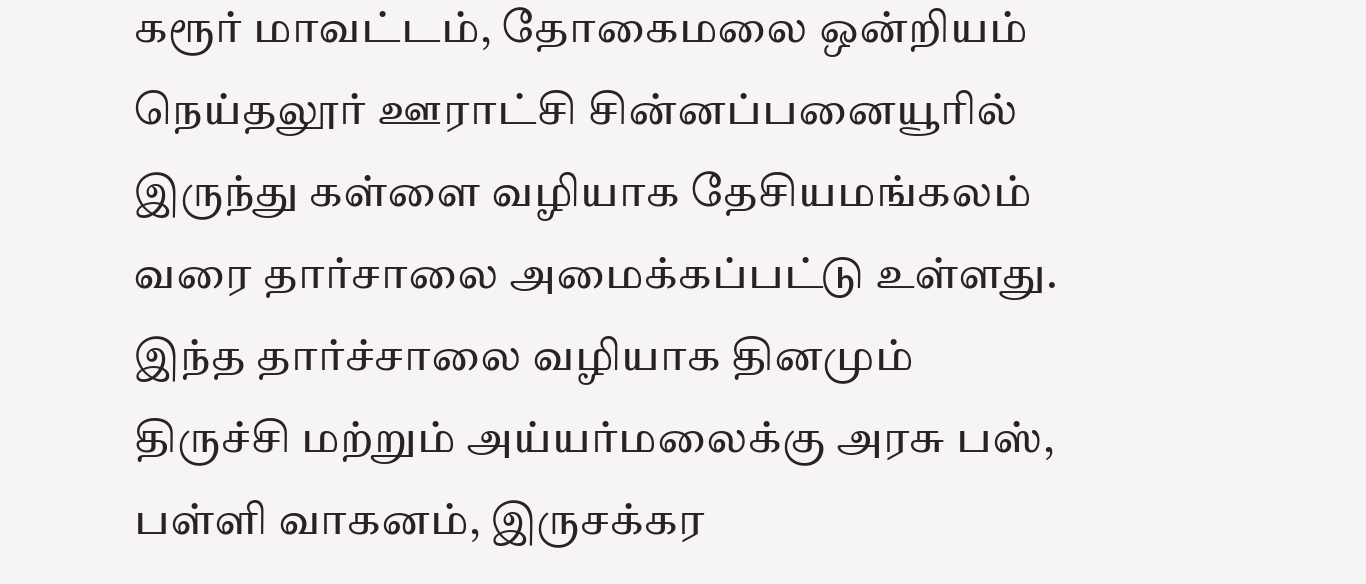கரூர் மாவட்டம், தோகைமலை ஒன்றியம் நெய்தலூர் ஊராட்சி சின்னப்பனையூரில் இருந்து கள்ளை வழியாக தேசியமங்கலம் வரை தார்சாலை அமைக்கப்பட்டு உள்ளது. இந்த தார்ச்சாலை வழியாக தினமும் திருச்சி மற்றும் அய்யர்மலைக்கு அரசு பஸ், பள்ளி வாகனம், இருசக்கர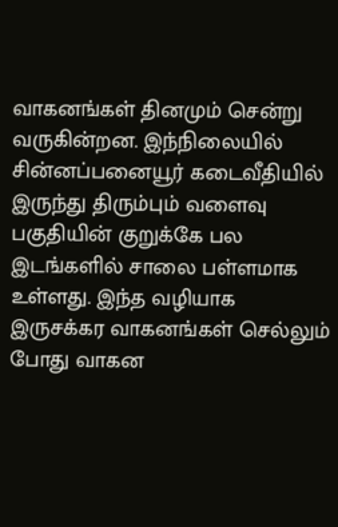வாகனங்கள் தினமும் சென்று வருகின்றன. இந்நிலையில் சின்னப்பனையூர் கடைவீதியில் இருந்து திரும்பும் வளைவு பகுதியின் குறுக்கே பல இடங்களில் சாலை பள்ளமாக உள்ளது. இந்த வழியாக இருசக்கர வாகனங்கள் செல்லும் போது வாகன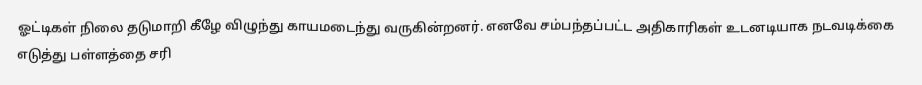ஓட்டிகள் நிலை தடுமாறி கீழே விழுந்து காயமடைந்து வருகின்றனர். எனவே சம்பந்தப்பட்ட அதிகாரிகள் உடனடியாக நடவடிக்கை எடுத்து பள்ளத்தை சரி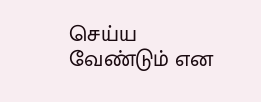செய்ய வேண்டும் என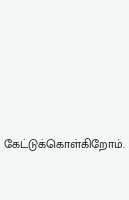கேட்டுக்கொள்கிறோம்.